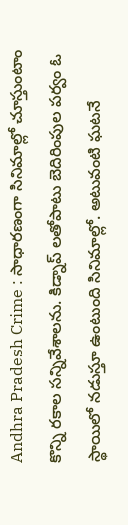Andhra Pradesh Crime : సాధారణంగా సినిమాల్లో చూస్తుంటాం కొన్ని రకాల సన్నివేశాలను. కిడ్నాప్ లతోపాటు బెదిరింపుల పర్వం ఓ స్థాయిలో నడుస్తూ ఉంటుంది సినిమాల్లో. అటువంటి ఘటనే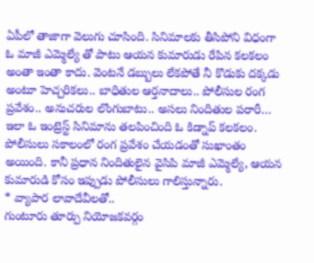ఏపీలో తాజాగా వెలుగు చూసింది. సినిమాలకు తీసిపోని విధంగా ఓ మాజీ ఎమ్మెల్యే తో పాటు ఆయన కుమారుడు రేపిన కలకలం అంతా ఇంతా కాదు. వెంటనే డబ్బులు లేకపోతే నీ కొడుకు దక్కడు అంటూ హెచ్చరికలు.. బాధితుల ఆర్తనాదాలు.. పోలీసుల రంగ ప్రవేశం.. అనుచరుల లొంగుబాటు.. అసలు నిందితుల పరారీ… ఇలా ఓ ఇంట్రెస్ట్ సినిమాను తలపించింది ఓ కిడ్నాప్ కలకలం. పోలీసులు సకాలంలో రంగ ప్రవేశం చేయడంతో సుఖాంతం అయింది. కానీ ప్రధాన నిందితులైన వైసిపి మాజీ ఎమ్మెల్యే, ఆయన కుమారుడి కోసం ఇప్పుడు పోలీసులు గాలిస్తున్నారు.
* వ్యాపార లావాదేవీలతో..
గుంటూరు తూర్పు నియోజకవర్గం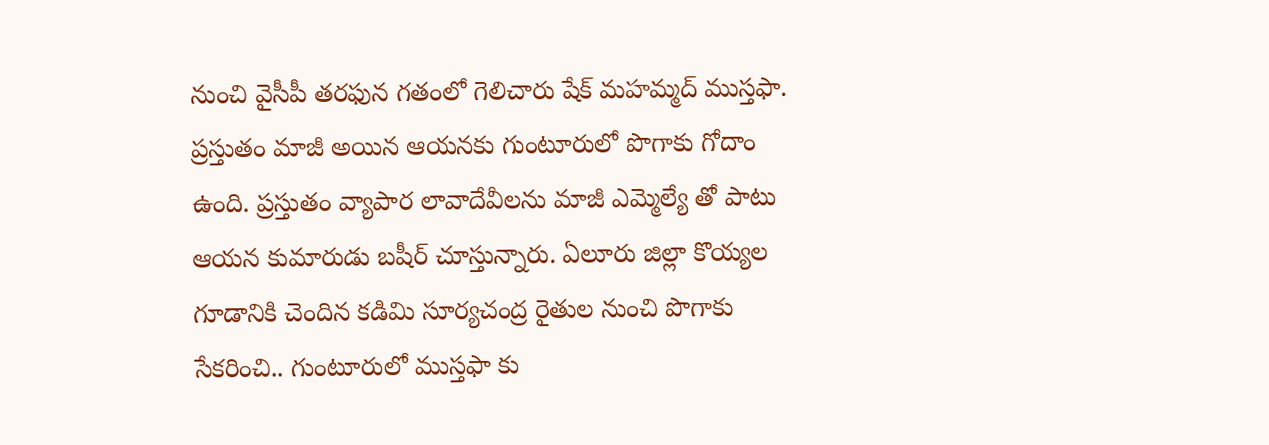నుంచి వైసీపీ తరఫున గతంలో గెలిచారు షేక్ మహమ్మద్ ముస్తఫా. ప్రస్తుతం మాజీ అయిన ఆయనకు గుంటూరులో పొగాకు గోదాం ఉంది. ప్రస్తుతం వ్యాపార లావాదేవీలను మాజీ ఎమ్మెల్యే తో పాటు ఆయన కుమారుడు బషీర్ చూస్తున్నారు. ఏలూరు జిల్లా కొయ్యల గూడానికి చెందిన కడిమి సూర్యచంద్ర రైతుల నుంచి పొగాకు సేకరించి.. గుంటూరులో ముస్తఫా కు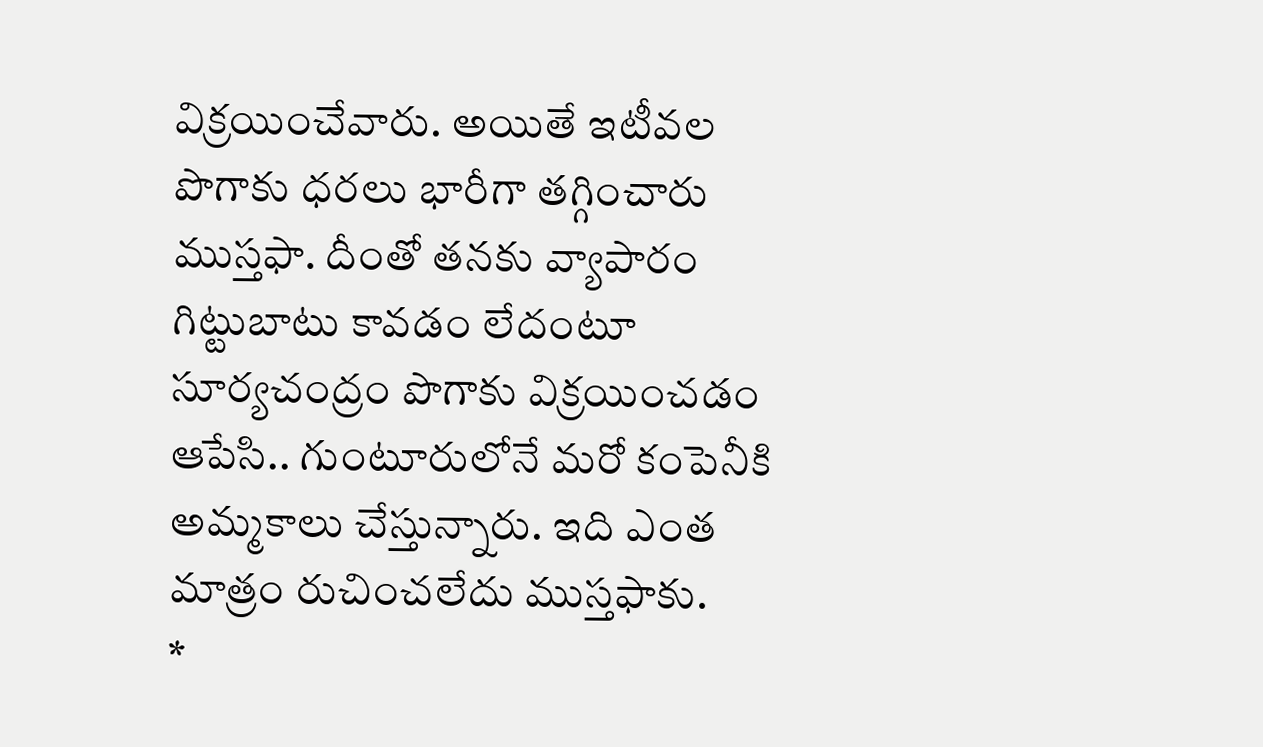విక్రయించేవారు. అయితే ఇటీవల పొగాకు ధరలు భారీగా తగ్గించారు ముస్తఫా. దీంతో తనకు వ్యాపారం గిట్టుబాటు కావడం లేదంటూ సూర్యచంద్రం పొగాకు విక్రయించడం ఆపేసి.. గుంటూరులోనే మరో కంపెనీకి అమ్మకాలు చేస్తున్నారు. ఇది ఎంత మాత్రం రుచించలేదు ముస్తఫాకు.
*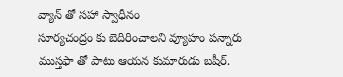వ్యాన్ తో సహా స్వాధీనం
సూర్యచంద్రం కు బెదిరించాలని వ్యూహం పన్నారు ముస్తఫా తో పాటు ఆయన కుమారుడు బషీర్.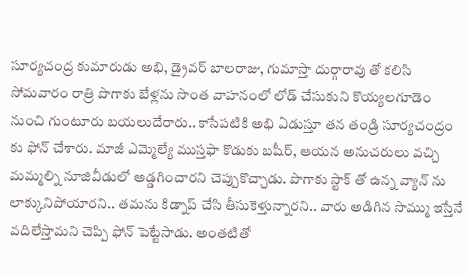సూర్యచంద్ర కుమారుడు అభి, డ్రైవర్ బాలరాజు, గుమాస్తా దుర్గారావు తో కలిసి సోమవారం రాత్రి పొగాకు బేళ్లను సొంత వాహనంలో లోడ్ చేసుకుని కొయ్యలగూడెం నుంచి గుంటూరు బయలుదేరారు.. కాసేపటికి అభి ఏడుస్తూ తన తండ్రి సూర్యచంద్రం కు ఫోన్ చేశారు. మాజీ ఎమ్మెల్యే ముస్తఫా కొడుకు బషీర్, ఆయన అనుచరులు వచ్చి మమ్మల్ని నూజివీడులో అడ్డగించారని చెప్పుకొచ్చాడు. పొగాకు స్టాక్ తో ఉన్న వ్యాన్ ను లాక్కునిపోయారని.. తమను కిడ్నాప్ చేసి తీసుకెళ్తున్నారని.. వారు అడిగిన సొమ్ము ఇస్తేనే వదిలేస్తామని చెప్పి ఫోన్ పెట్టేసాడు. అంతటితో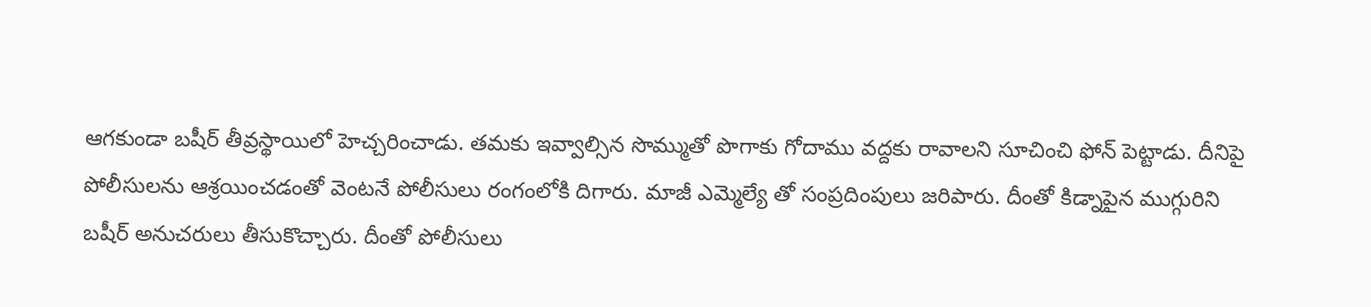ఆగకుండా బషీర్ తీవ్రస్థాయిలో హెచ్చరించాడు. తమకు ఇవ్వాల్సిన సొమ్ముతో పొగాకు గోదాము వద్దకు రావాలని సూచించి ఫోన్ పెట్టాడు. దీనిపై పోలీసులను ఆశ్రయించడంతో వెంటనే పోలీసులు రంగంలోకి దిగారు. మాజీ ఎమ్మెల్యే తో సంప్రదింపులు జరిపారు. దీంతో కిడ్నాపైన ముగ్గురిని బషీర్ అనుచరులు తీసుకొచ్చారు. దీంతో పోలీసులు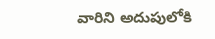వారిని అదుపులోకి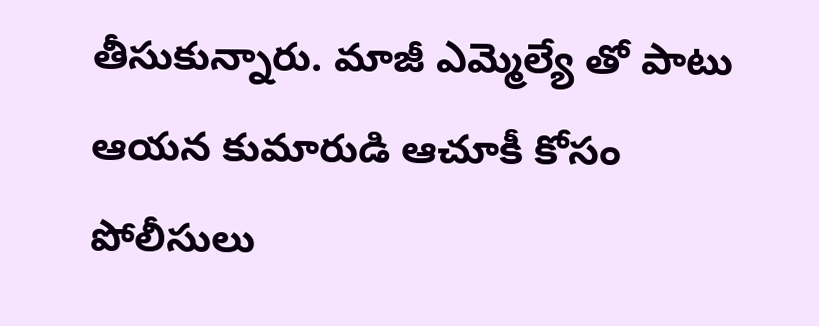తీసుకున్నారు. మాజీ ఎమ్మెల్యే తో పాటు ఆయన కుమారుడి ఆచూకీ కోసం పోలీసులు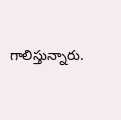గాలిస్తున్నారు.